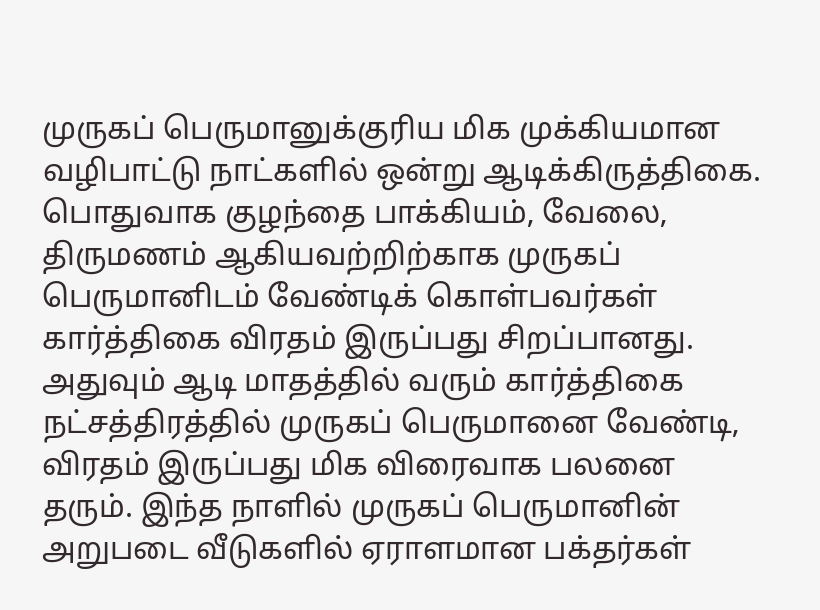முருகப் பெருமானுக்குரிய மிக முக்கியமான வழிபாட்டு நாட்களில் ஒன்று ஆடிக்கிருத்திகை. பொதுவாக குழந்தை பாக்கியம், வேலை, திருமணம் ஆகியவற்றிற்காக முருகப் பெருமானிடம் வேண்டிக் கொள்பவர்கள் கார்த்திகை விரதம் இருப்பது சிறப்பானது. அதுவும் ஆடி மாதத்தில் வரும் கார்த்திகை நட்சத்திரத்தில் முருகப் பெருமானை வேண்டி, விரதம் இருப்பது மிக விரைவாக பலனை தரும். இந்த நாளில் முருகப் பெருமானின் அறுபடை வீடுகளில் ஏராளமான பக்தர்கள்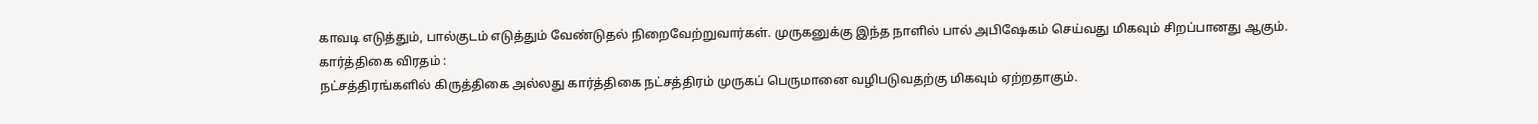காவடி எடுத்தும், பால்குடம் எடுத்தும் வேண்டுதல் நிறைவேற்றுவார்கள். முருகனுக்கு இந்த நாளில் பால் அபிஷேகம் செய்வது மிகவும் சிறப்பானது ஆகும்.
கார்த்திகை விரதம் :
நட்சத்திரங்களில் கிருத்திகை அல்லது கார்த்திகை நட்சத்திரம் முருகப் பெருமானை வழிபடுவதற்கு மிகவும் ஏற்றதாகும்.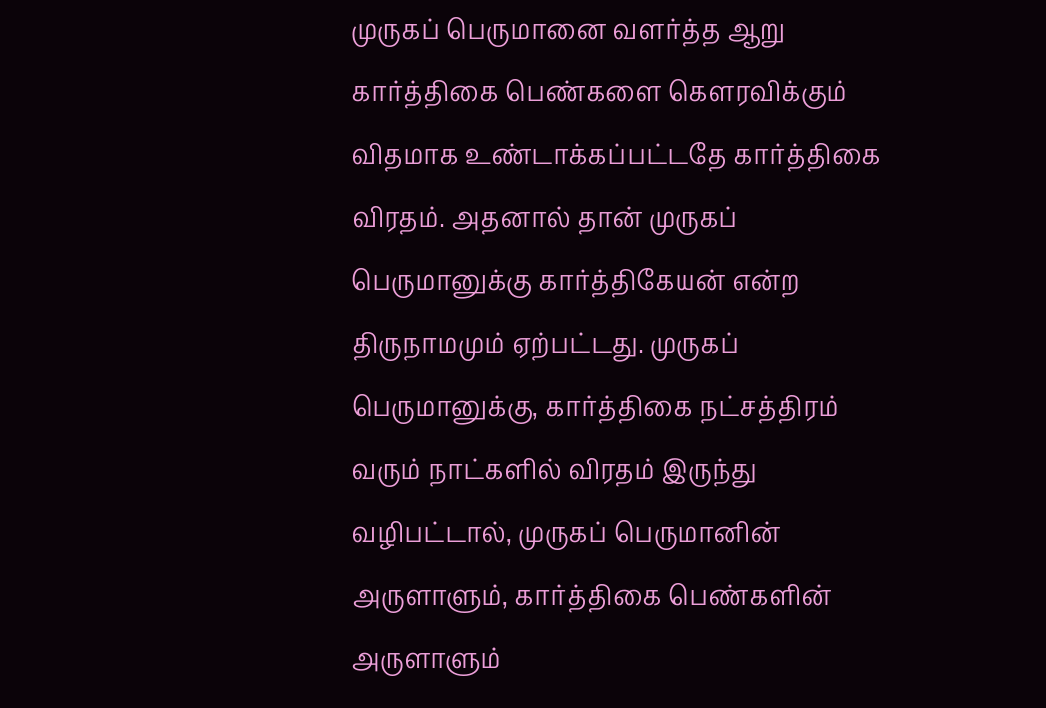முருகப் பெருமானை வளர்த்த ஆறு கார்த்திகை பெண்களை கெளரவிக்கும் விதமாக உண்டாக்கப்பட்டதே கார்த்திகை விரதம். அதனால் தான் முருகப் பெருமானுக்கு கார்த்திகேயன் என்ற திருநாமமும் ஏற்பட்டது. முருகப் பெருமானுக்கு, கார்த்திகை நட்சத்திரம் வரும் நாட்களில் விரதம் இருந்து வழிபட்டால், முருகப் பெருமானின் அருளாளும், கார்த்திகை பெண்களின் அருளாளும்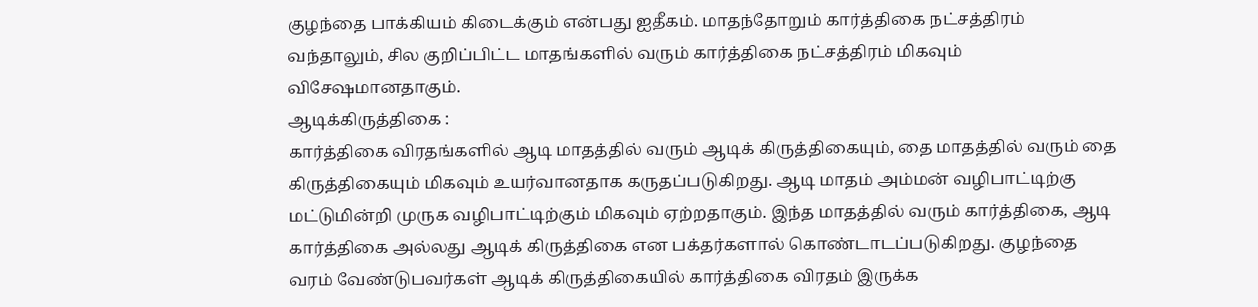குழந்தை பாக்கியம் கிடைக்கும் என்பது ஐதீகம். மாதந்தோறும் கார்த்திகை நட்சத்திரம் வந்தாலும், சில குறிப்பிட்ட மாதங்களில் வரும் கார்த்திகை நட்சத்திரம் மிகவும் விசேஷமானதாகும்.
ஆடிக்கிருத்திகை :
கார்த்திகை விரதங்களில் ஆடி மாதத்தில் வரும் ஆடிக் கிருத்திகையும், தை மாதத்தில் வரும் தை கிருத்திகையும் மிகவும் உயர்வானதாக கருதப்படுகிறது. ஆடி மாதம் அம்மன் வழிபாட்டிற்கு மட்டுமின்றி முருக வழிபாட்டிற்கும் மிகவும் ஏற்றதாகும். இந்த மாதத்தில் வரும் கார்த்திகை, ஆடி கார்த்திகை அல்லது ஆடிக் கிருத்திகை என பக்தர்களால் கொண்டாடப்படுகிறது. குழந்தை வரம் வேண்டுபவர்கள் ஆடிக் கிருத்திகையில் கார்த்திகை விரதம் இருக்க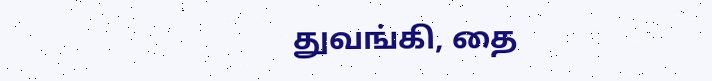துவங்கி, தை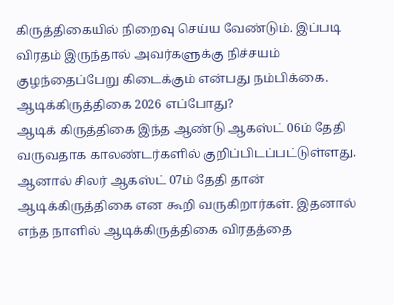கிருத்திகையில் நிறைவு செய்ய வேண்டும். இப்படி விரதம் இருந்தால் அவர்களுக்கு நிச்சயம் குழந்தைப்பேறு கிடைக்கும் என்பது நம்பிக்கை.
ஆடிக்கிருத்திகை 2026 எப்போது?
ஆடிக் கிருத்திகை இந்த ஆண்டு ஆகஸ்ட் 06ம் தேதி வருவதாக காலண்டர்களில் குறிப்பிடப்பட்டுள்ளது. ஆனால் சிலர் ஆகஸ்ட் 07ம் தேதி தான் ஆடிக்கிருத்திகை என கூறி வருகிறார்கள். இதனால் எந்த நாளில் ஆடிக்கிருத்திகை விரதத்தை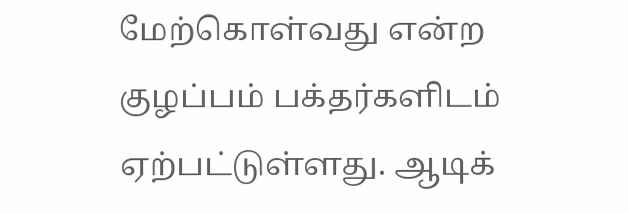மேற்கொள்வது என்ற குழப்பம் பக்தர்களிடம் ஏற்பட்டுள்ளது. ஆடிக்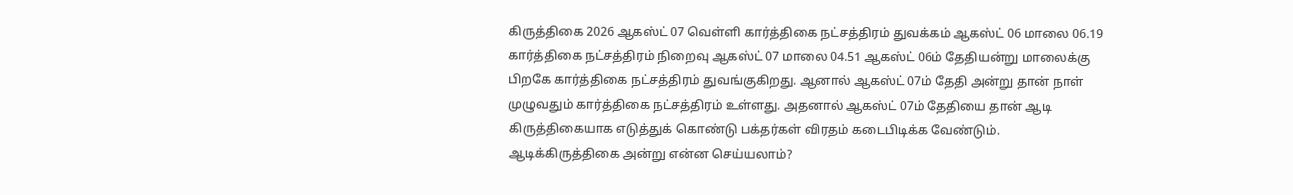கிருத்திகை 2026 ஆகஸ்ட் 07 வெள்ளி கார்த்திகை நட்சத்திரம் துவக்கம் ஆகஸ்ட் 06 மாலை 06.19 கார்த்திகை நட்சத்திரம் நிறைவு ஆகஸ்ட் 07 மாலை 04.51 ஆகஸ்ட் 06ம் தேதியன்று மாலைக்கு பிறகே கார்த்திகை நட்சத்திரம் துவங்குகிறது. ஆனால் ஆகஸ்ட் 07ம் தேதி அன்று தான் நாள் முழுவதும் கார்த்திகை நட்சத்திரம் உள்ளது. அதனால் ஆகஸ்ட் 07ம் தேதியை தான் ஆடி கிருத்திகையாக எடுத்துக் கொண்டு பக்தர்கள் விரதம் கடைபிடிக்க வேண்டும்.
ஆடிக்கிருத்திகை அன்று என்ன செய்யலாம்?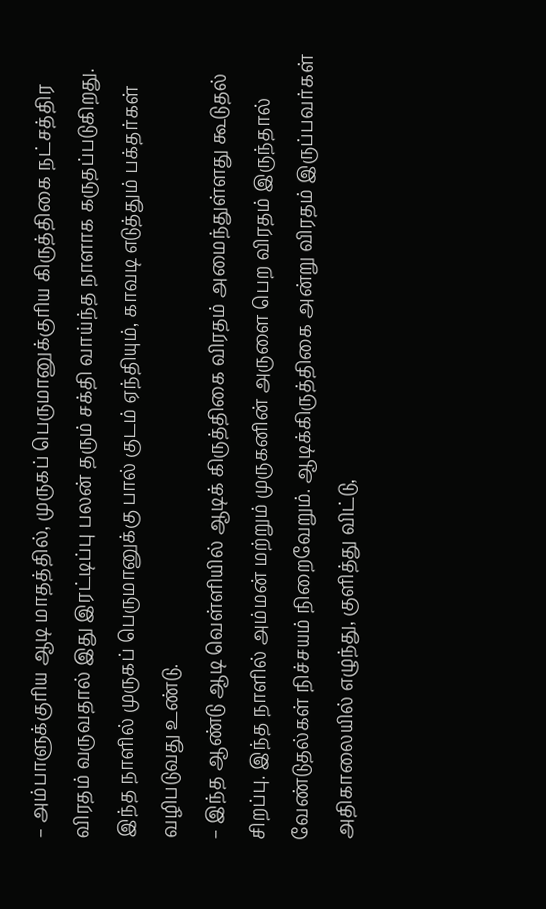– அம்பாளுக்குரிய ஆடி மாதத்தில், முருகப் பெருமானுக்குரிய கிருத்திகை நட்சத்திர விரதம் வருவதால் இது இரட்டிப்பு பலன் தரும் சக்தி வாய்ந்த நாளாக கருதப்படுகிறது. இந்த நாளில் முருகப் பெருமானுக்கு பால் குடம் ஏந்தியும், காவடி எடுத்தும் பக்தர்கள் வழிபடுவது உண்டு.
– இந்த ஆண்டு ஆடி வெள்ளியில் ஆடிக் கிருத்திகை விரதம் அமைந்துள்ளது கூடுதல் சிறப்பு. இந்த நாளில் அம்மன் மற்றும் முருகனின் அருளை பெற விரதம் இருந்தால் வேண்டுதல்கள் நிச்சயம் நிறைவேறும். ஆடிக்கிருத்திகை அன்று விரதம் இருப்பவர்கள் அதிகாலையில் எழுந்து, குளித்து விட்டு,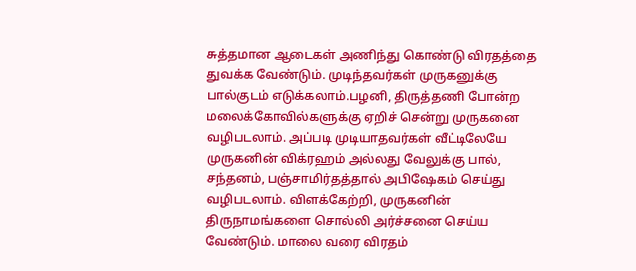சுத்தமான ஆடைகள் அணிந்து கொண்டு விரதத்தை துவக்க வேண்டும். முடிந்தவர்கள் முருகனுக்கு பால்குடம் எடுக்கலாம்.பழனி, திருத்தணி போன்ற மலைக்கோவில்களுக்கு ஏறிச் சென்று முருகனை வழிபடலாம். அப்படி முடியாதவர்கள் வீட்டிலேயே முருகனின் விக்ரஹம் அல்லது வேலுக்கு பால், சந்தனம், பஞ்சாமிர்தத்தால் அபிஷேகம் செய்து வழிபடலாம். விளக்கேற்றி, முருகனின் திருநாமங்களை சொல்லி அர்ச்சனை செய்ய வேண்டும். மாலை வரை விரதம்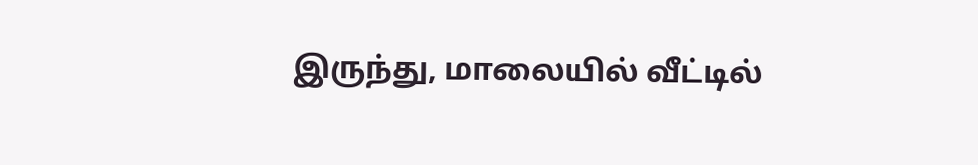இருந்து, மாலையில் வீட்டில்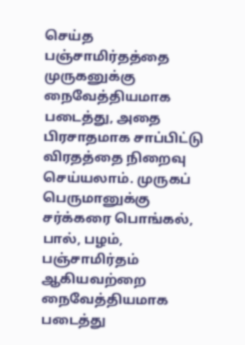செய்த பஞ்சாமிர்தத்தை முருகனுக்கு நைவேத்தியமாக படைத்து, அதை பிரசாதமாக சாப்பிட்டு விரதத்தை நிறைவு செய்யலாம். முருகப் பெருமானுக்கு சர்க்கரை பொங்கல், பால், பழம், பஞ்சாமிர்தம் ஆகியவற்றை நைவேத்தியமாக படைத்து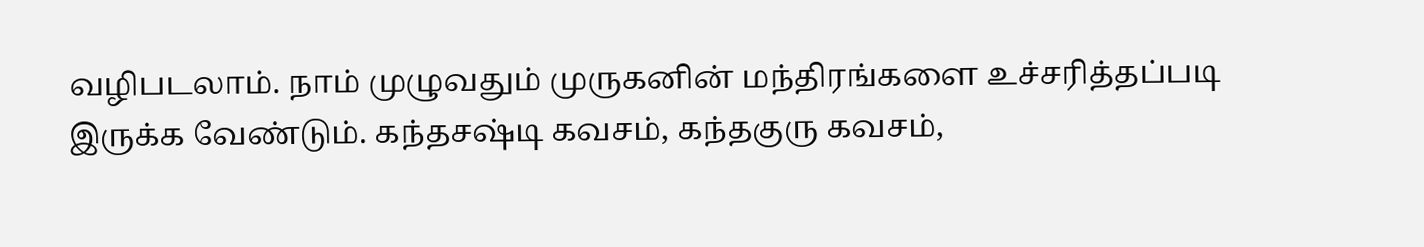வழிபடலாம். நாம் முழுவதும் முருகனின் மந்திரங்களை உச்சரித்தப்படி இருக்க வேண்டும். கந்தசஷ்டி கவசம், கந்தகுரு கவசம்,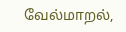வேல்மாறல்,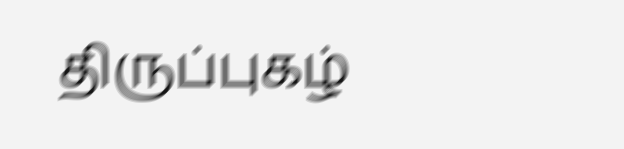திருப்புகழ்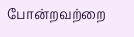போன்றவற்றை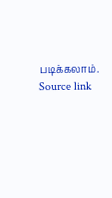படிக்கலாம்.
Source link